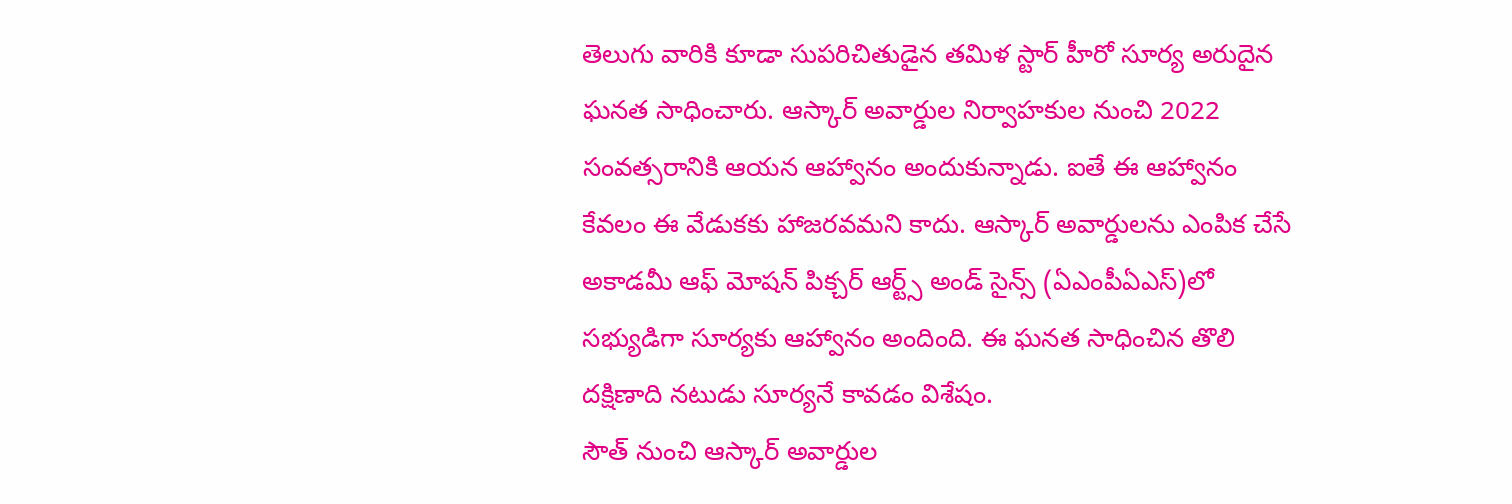తెలుగు వారికి కూడా సుపరిచితుడైన తమిళ స్టార్ హీరో సూర్య అరుదైన ఘనత సాధించారు. ఆస్కార్ అవార్డుల నిర్వాహకుల నుంచి 2022 సంవత్సరానికి ఆయన ఆహ్వానం అందుకున్నాడు. ఐతే ఈ ఆహ్వానం కేవలం ఈ వేడుకకు హాజరవమని కాదు. ఆస్కార్ అవార్డులను ఎంపిక చేసే అకాడమీ ఆఫ్ మోషన్ పిక్చర్ ఆర్ట్స్ అండ్ సైన్స్ (ఏఎంపీఏఎస్)లో సభ్యుడిగా సూర్యకు ఆహ్వానం అందింది. ఈ ఘనత సాధించిన తొలి దక్షిణాది నటుడు సూర్యనే కావడం విశేషం.
సౌత్ నుంచి ఆస్కార్ అవార్డుల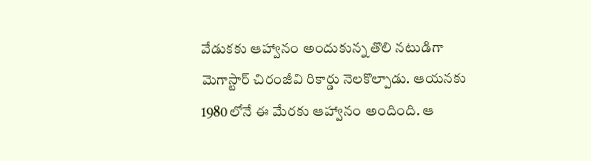వేడుకకు ఆహ్వానం అందుకున్న తొలి నటుడిగా మెగాస్టార్ చిరంజీవి రికార్డు నెలకొల్పాడు. ఆయనకు 1980లోనే ఈ మేరకు ఆహ్వానం అందింది. ఆ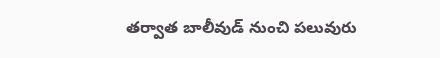తర్వాత బాలీవుడ్ నుంచి పలువురు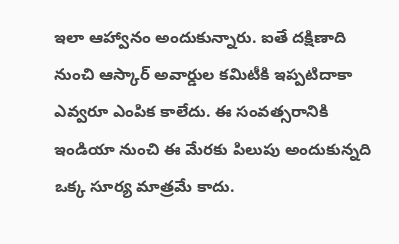ఇలా ఆహ్వానం అందుకున్నారు. ఐతే దక్షిణాది నుంచి ఆస్కార్ అవార్డుల కమిటీకి ఇప్పటిదాకా ఎవ్వరూ ఎంపిక కాలేదు. ఈ సంవత్సరానికి ఇండియా నుంచి ఈ మేరకు పిలుపు అందుకున్నది ఒక్క సూర్య మాత్రమే కాదు.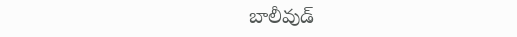బాలీవుడ్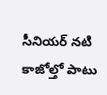సీనియర్ నటి కాజోల్తో పాటు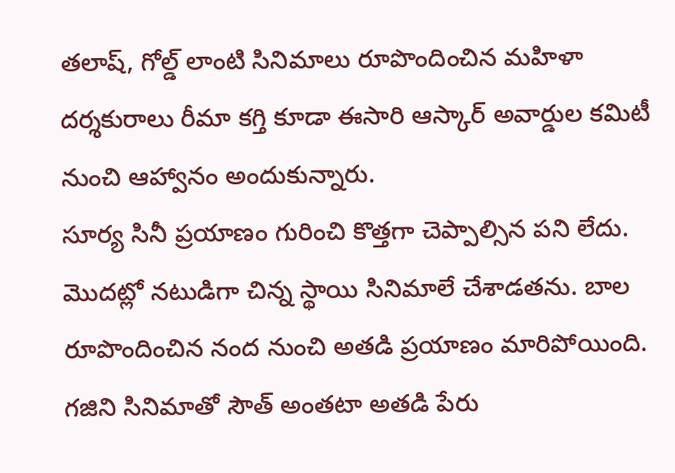తలాష్, గోల్డ్ లాంటి సినిమాలు రూపొందించిన మహిళా దర్శకురాలు రీమా కగ్తి కూడా ఈసారి ఆస్కార్ అవార్డుల కమిటీ నుంచి ఆహ్వానం అందుకున్నారు.
సూర్య సినీ ప్రయాణం గురించి కొత్తగా చెప్పాల్సిన పని లేదు. మొదట్లో నటుడిగా చిన్న స్థాయి సినిమాలే చేశాడతను. బాల రూపొందించిన నంద నుంచి అతడి ప్రయాణం మారిపోయింది. గజిని సినిమాతో సౌత్ అంతటా అతడి పేరు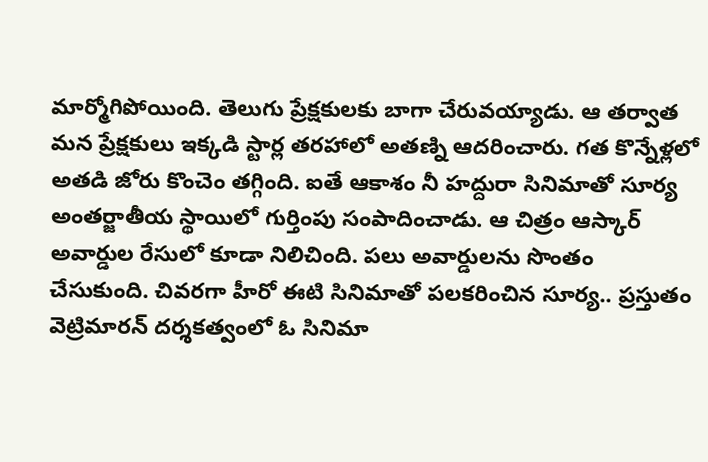మార్మోగిపోయింది. తెలుగు ప్రేక్షకులకు బాగా చేరువయ్యాడు. ఆ తర్వాత మన ప్రేక్షకులు ఇక్కడి స్టార్ల తరహాలో అతణ్ని ఆదరించారు. గత కొన్నేళ్లలో అతడి జోరు కొంచెం తగ్గింది. ఐతే ఆకాశం నీ హద్దురా సినిమాతో సూర్య అంతర్జాతీయ స్థాయిలో గుర్తింపు సంపాదించాడు. ఆ చిత్రం ఆస్కార్ అవార్డుల రేసులో కూడా నిలిచింది. పలు అవార్డులను సొంతం చేసుకుంది. చివరగా హీరో ఈటి సినిమాతో పలకరించిన సూర్య.. ప్రస్తుతం వెట్రిమారన్ దర్శకత్వంలో ఓ సినిమా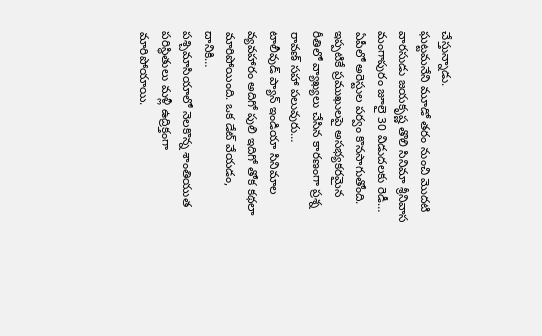చేస్తున్నాడు.
ఘట్టమనేని మూడో తరం నుంచి మొదటి వారసుడు జయకృష్ణ తొలి సినిమా శ్రీనివాస మంగాపురం జూలై 30 విడుదలకు రెడీ…
ఏపీలో అరెస్టుల పర్వం కొనసాగుతోంది. ఇప్పటికే ప్రముఖులపై అసభ్యకరమైన రీతిలో వ్యాఖ్యలు చేసిన కారణంగా ప్రశ్న రావణ్ సహా పలువురు…
టాలీవుడ్ ప్యాన్ ఇండియా సినిమాల వ్యవహారం అదిగో పులి ఇదిగో తోక కథలా మారిపోయింది. ఒక డేట్ వేయడం, దానికి…
పశ్చిమాసియాలో నెలకొన్న శాంతియుత పరిస్థితులు మళ్లీ ఉద్రిక్తంగా మారిపోయాయి.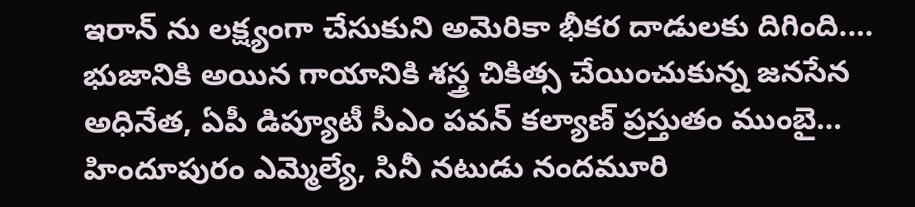ఇరాన్ ను లక్ష్యంగా చేసుకుని అమెరికా భీకర దాడులకు దిగింది.…
భుజానికి అయిన గాయానికి శస్త్ర చికిత్స చేయించుకున్న జనసేన అధినేత, ఏపీ డిప్యూటీ సీఎం పవన్ కల్యాణ్ ప్రస్తుతం ముంబై…
హిందూపురం ఎమ్మెల్యే, సినీ నటుడు నందమూరి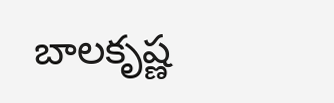బాలకృష్ణ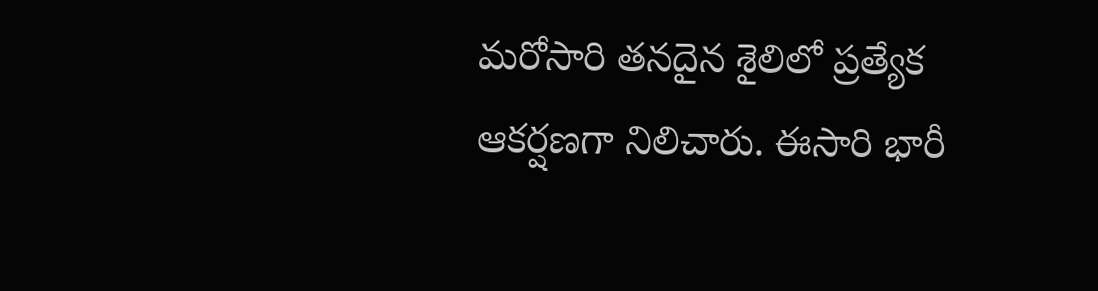మరోసారి తనదైన శైలిలో ప్రత్యేక ఆకర్షణగా నిలిచారు. ఈసారి భారీ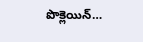పొక్లెయిన్…